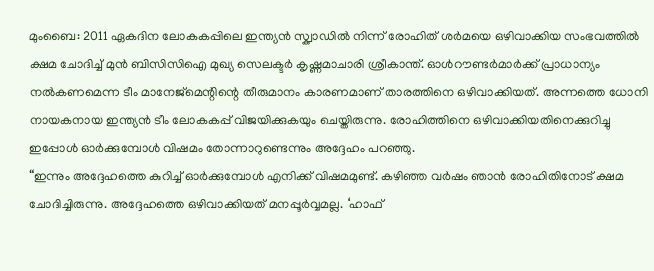മുംബൈ: 2011 ഏകദിന ലോകകപ്പിലെ ഇന്ത്യൻ സ്ക്വാഡിൽ നിന്ന് രോഹിത് ശർമയെ ഒഴിവാക്കിയ സംഭവത്തിൽ ക്ഷമ ചോദിച്ച് മുൻ ബിസിസിഐ മുഖ്യ സെലക്ടർ കൃഷ്ണമാചാരി ശ്രീകാന്ത്. ഓൾറൗണ്ടർമാർക്ക് പ്രാധാന്യം നൽകണമെന്ന ടീം മാനേജ്മെന്റിന്റെ തീരുമാനം കാരണമാണ് താരത്തിനെ ഒഴിവാക്കിയത്. അന്നത്തെ ധോനി നായകനായ ഇന്ത്യൻ ടീം ലോകകപ്പ് വിജയിക്കുകയും ചെയ്തിരുന്നു. രോഹിത്തിനെ ഒഴിവാക്കിയതിനെക്കുറിച്ചു ഇപ്പോൾ ഓർക്കുമ്പോൾ വിഷമം തോന്നാറുണ്ടെന്നും അദ്ദേഹം പറഞ്ഞു.
“ഇന്നും അദ്ദേഹത്തെ കുറിച്ച് ഓർക്കുമ്പോൾ എനിക്ക് വിഷമമുണ്ട്. കഴിഞ്ഞ വർഷം ഞാൻ രോഹിതിനോട് ക്ഷമ ചോദിച്ചിരുന്നു. അദ്ദേഹത്തെ ഒഴിവാക്കിയത് മനപ്പൂർവ്വമല്ല. ‘ഹാഫ്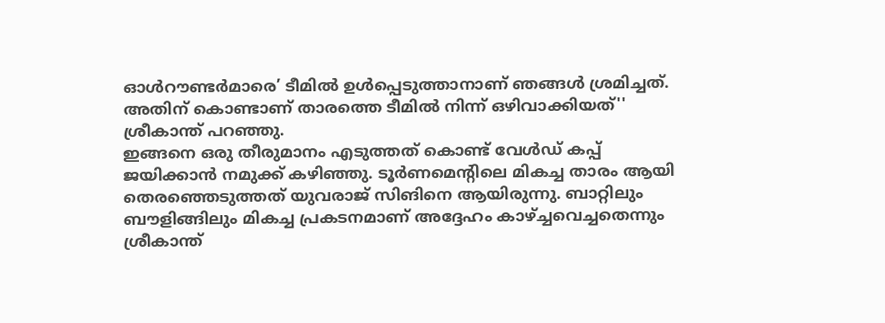ഓൾറൗണ്ടർമാരെ’ ടീമിൽ ഉൾപ്പെടുത്താനാണ് ഞങ്ങൾ ശ്രമിച്ചത്. അതിന് കൊണ്ടാണ് താരത്തെ ടീമിൽ നിന്ന് ഒഴിവാക്കിയത്'' ശ്രീകാന്ത് പറഞ്ഞു.
ഇങ്ങനെ ഒരു തീരുമാനം എടുത്തത് കൊണ്ട് വേൾഡ് കപ്പ് ജയിക്കാൻ നമുക്ക് കഴിഞ്ഞു. ടൂർണമെന്റിലെ മികച്ച താരം ആയി തെരഞ്ഞെടുത്തത് യുവരാജ് സിങിനെ ആയിരുന്നു. ബാറ്റിലും ബൗളിങ്ങിലും മികച്ച പ്രകടനമാണ് അദ്ദേഹം കാഴ്ച്ചവെച്ചതെന്നും ശ്രീകാന്ത്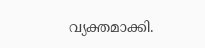വ്യക്തമാക്കി.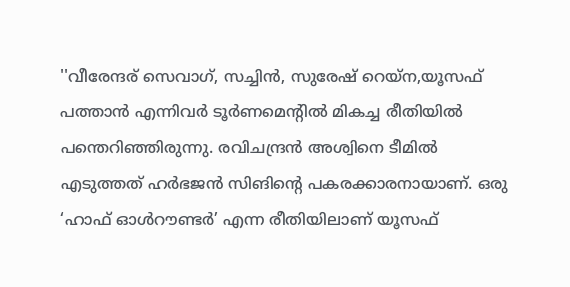''വീരേന്ദര് സെവാഗ്, സച്ചിൻ, സുരേഷ് റെയ്ന,യൂസഫ് പത്താൻ എന്നിവർ ടൂർണമെന്റിൽ മികച്ച രീതിയിൽ പന്തെറിഞ്ഞിരുന്നു. രവിചന്ദ്രൻ അശ്വിനെ ടീമിൽ എടുത്തത് ഹർഭജൻ സിങിന്റെ പകരക്കാരനായാണ്. ഒരു ‘ഹാഫ് ഓൾറൗണ്ടർ’ എന്ന രീതിയിലാണ് യൂസഫ്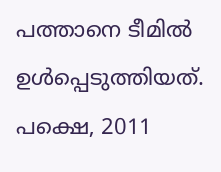പത്താനെ ടീമിൽ ഉൾപ്പെടുത്തിയത്. പക്ഷെ, 2011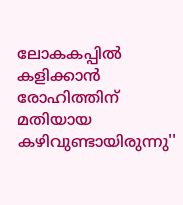ലോകകപ്പിൽ കളിക്കാൻ രോഹിത്തിന് മതിയായ കഴിവുണ്ടായിരുന്നു''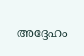അദ്ദേഹം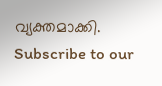വ്യക്തമാക്കി.
Subscribe to our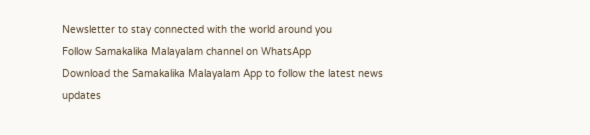Newsletter to stay connected with the world around you
Follow Samakalika Malayalam channel on WhatsApp
Download the Samakalika Malayalam App to follow the latest news updates